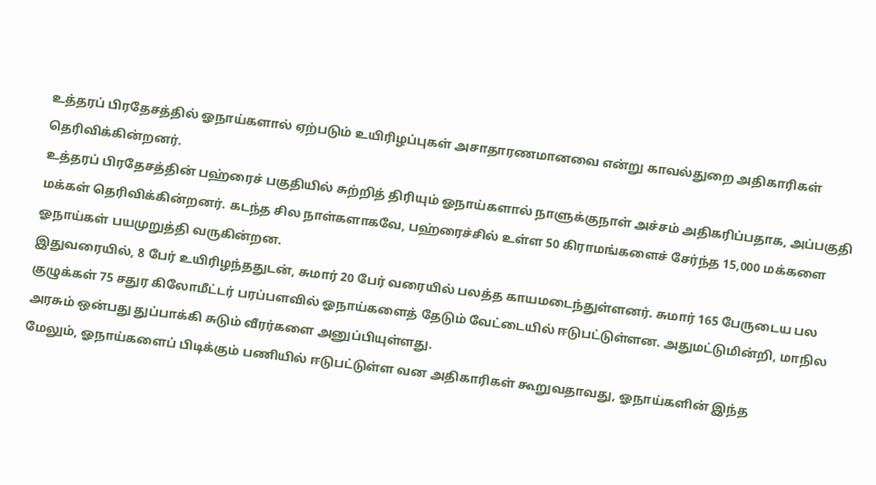உத்தரப் பிரதேசத்தில் ஓநாய்களால் ஏற்படும் உயிரிழப்புகள் அசாதாரணமானவை என்று காவல்துறை அதிகாரிகள் தெரிவிக்கின்றனர்.
உத்தரப் பிரதேசத்தின் பஹ்ரைச் பகுதியில் சுற்றித் திரியும் ஓநாய்களால் நாளுக்குநாள் அச்சம் அதிகரிப்பதாக, அப்பகுதி மக்கள் தெரிவிக்கின்றனர். கடந்த சில நாள்களாகவே, பஹ்ரைச்சில் உள்ள 50 கிராமங்களைச் சேர்ந்த 15,000 மக்களை ஓநாய்கள் பயமுறுத்தி வருகின்றன.
இதுவரையில், 8 பேர் உயிரிழந்ததுடன், சுமார் 20 பேர் வரையில் பலத்த காயமடைந்துள்ளனர். சுமார் 165 பேருடைய பல குழுக்கள் 75 சதுர கிலோமீட்டர் பரப்பளவில் ஓநாய்களைத் தேடும் வேட்டையில் ஈடுபட்டுள்ளன. அதுமட்டுமின்றி, மாநில அரசும் ஒன்பது துப்பாக்கி சுடும் வீரர்களை அனுப்பியுள்ளது.
மேலும், ஓநாய்களைப் பிடிக்கும் பணியில் ஈடுபட்டுள்ள வன அதிகாரிகள் கூறுவதாவது, ஓநாய்களின் இந்த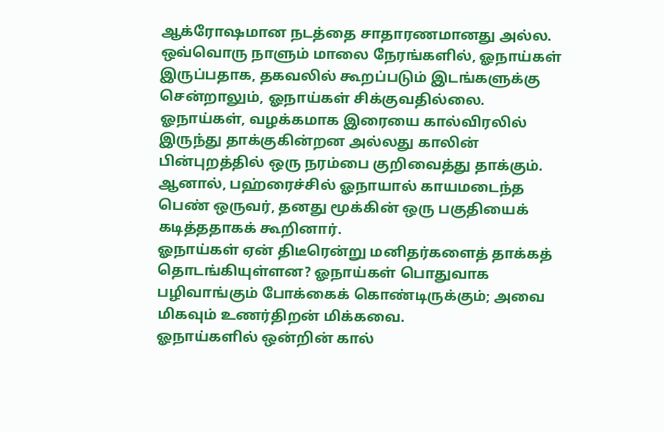ஆக்ரோஷமான நடத்தை சாதாரணமானது அல்ல. ஒவ்வொரு நாளும் மாலை நேரங்களில், ஓநாய்கள் இருப்பதாக, தகவலில் கூறப்படும் இடங்களுக்கு சென்றாலும், ஓநாய்கள் சிக்குவதில்லை.
ஓநாய்கள், வழக்கமாக இரையை கால்விரலில் இருந்து தாக்குகின்றன அல்லது காலின் பின்புறத்தில் ஒரு நரம்பை குறிவைத்து தாக்கும். ஆனால், பஹ்ரைச்சில் ஓநாயால் காயமடைந்த பெண் ஒருவர், தனது மூக்கின் ஒரு பகுதியைக் கடித்ததாகக் கூறினார்.
ஓநாய்கள் ஏன் திடீரென்று மனிதர்களைத் தாக்கத் தொடங்கியுள்ளன? ஓநாய்கள் பொதுவாக பழிவாங்கும் போக்கைக் கொண்டிருக்கும்; அவை மிகவும் உணர்திறன் மிக்கவை.
ஓநாய்களில் ஒன்றின் கால்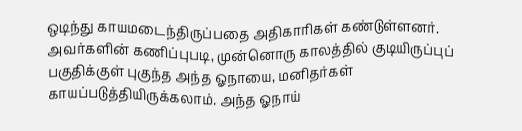ஒடிந்து காயமடைந்திருப்பதை அதிகாரிகள் கண்டுள்ளனர். அவர்களின் கணிப்புபடி, முன்னொரு காலத்தில் குடியிருப்புப் பகுதிக்குள் புகுந்த அந்த ஓநாயை, மனிதர்கள் காயப்படுத்தியிருக்கலாம். அந்த ஓநாய்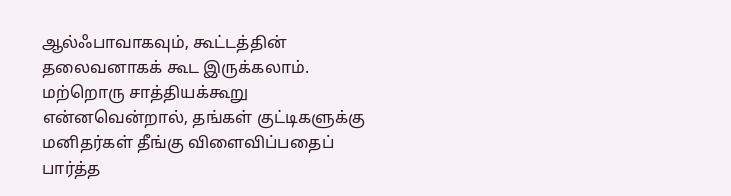ஆல்ஃபாவாகவும், கூட்டத்தின் தலைவனாகக் கூட இருக்கலாம்.
மற்றொரு சாத்தியக்கூறு என்னவென்றால், தங்கள் குட்டிகளுக்கு மனிதர்கள் தீங்கு விளைவிப்பதைப் பார்த்த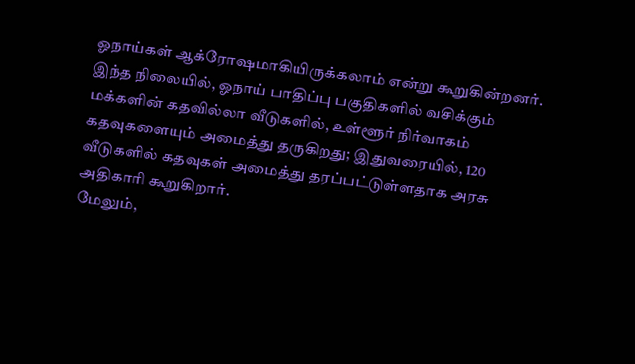ஓநாய்கள் ஆக்ரோஷமாகியிருக்கலாம் என்று கூறுகின்றனர்.
இந்த நிலையில், ஓநாய் பாதிப்பு பகுதிகளில் வசிக்கும் மக்களின் கதவில்லா வீடுகளில், உள்ளூர் நிர்வாகம் கதவுகளையும் அமைத்து தருகிறது; இதுவரையில், 120 வீடுகளில் கதவுகள் அமைத்து தரப்பட்டுள்ளதாக அரசு அதிகாரி கூறுகிறார்.
மேலும்,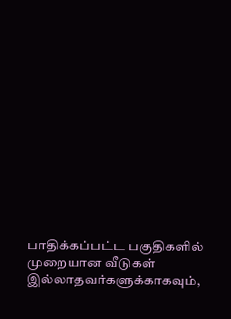பாதிக்கப்பட்ட பகுதிகளில் முறையான வீடுகள் இல்லாதவர்களுக்காகவும்,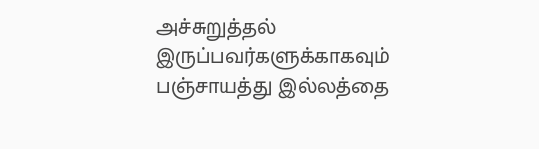அச்சுறுத்தல் இருப்பவர்களுக்காகவும் பஞ்சாயத்து இல்லத்தை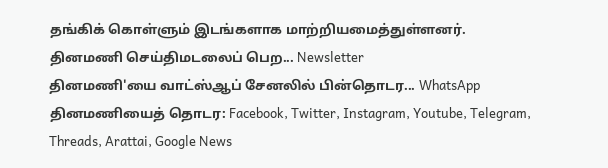தங்கிக் கொள்ளும் இடங்களாக மாற்றியமைத்துள்ளனர்.
தினமணி செய்திமடலைப் பெற... Newsletter
தினமணி'யை வாட்ஸ்ஆப் சேனலில் பின்தொடர... WhatsApp
தினமணியைத் தொடர: Facebook, Twitter, Instagram, Youtube, Telegram, Threads, Arattai, Google News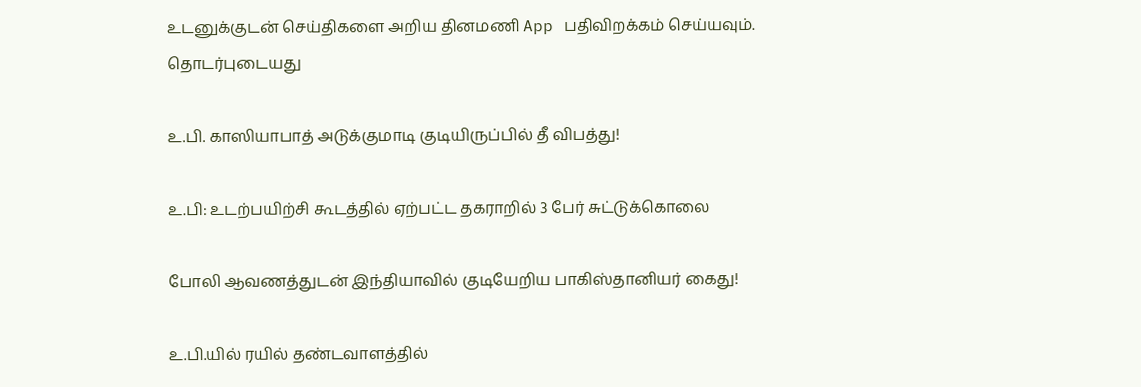உடனுக்குடன் செய்திகளை அறிய தினமணி App பதிவிறக்கம் செய்யவும்.
தொடர்புடையது

உ.பி. காஸியாபாத் அடுக்குமாடி குடியிருப்பில் தீ விபத்து!

உ.பி: உடற்பயிற்சி கூடத்தில் ஏற்பட்ட தகராறில் 3 பேர் சுட்டுக்கொலை

போலி ஆவணத்துடன் இந்தியாவில் குடியேறிய பாகிஸ்தானியர் கைது!

உ.பி.யில் ரயில் தண்டவாளத்தில்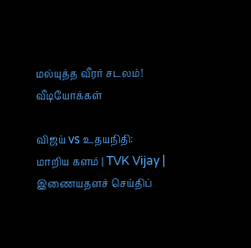மல்யுத்த வீரர் சடலம்!
வீடியோக்கள்

விஜய் vs உதயநிதி: மாறிய களம் | TVK Vijay |
இணையதளச் செய்திப்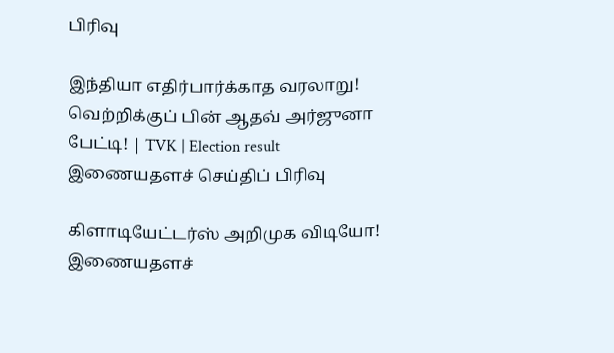பிரிவு

இந்தியா எதிர்பார்க்காத வரலாறு! வெற்றிக்குப் பின் ஆதவ் அர்ஜுனா பேட்டி! | TVK | Election result
இணையதளச் செய்திப் பிரிவு

கிளாடியேட்டர்ஸ் அறிமுக விடியோ!
இணையதளச்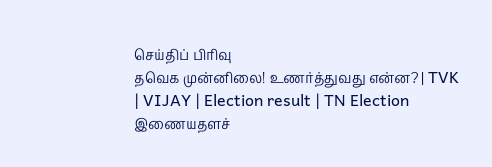செய்திப் பிரிவு
தவெக முன்னிலை! உணர்த்துவது என்ன? | TVK | VIJAY | Election result | TN Election
இணையதளச்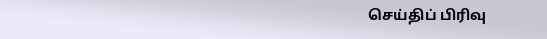செய்திப் பிரிவு